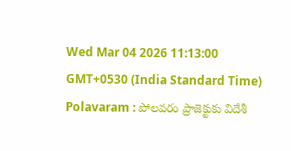Wed Mar 04 2026 11:13:00 GMT+0530 (India Standard Time)
Polavaram : పోలవరం ప్రాజెక్టుకు విదేశీ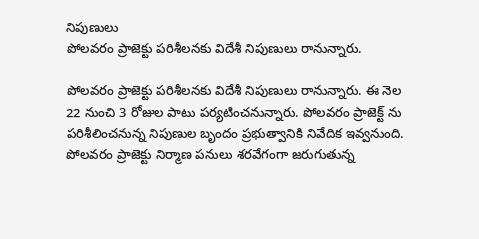నిపుణులు
పోలవరం ప్రాజెక్టు పరిశీలనకు విదేశీ నిపుణులు రానున్నారు.

పోలవరం ప్రాజెక్టు పరిశీలనకు విదేశీ నిపుణులు రానున్నారు. ఈ నెల 22 నుంచి 3 రోజుల పాటు పర్యటించనున్నారు. పోలవరం ప్రాజెక్ట్ ను పరిశీలించనున్న నిపుణుల బృందం ప్రభుత్వానికి నివేదిక ఇవ్వనుంది. పోలవరం ప్రాజెక్టు నిర్మాణ పనులు శరవేగంగా జరుగుతున్న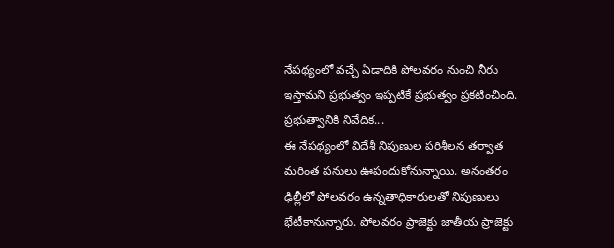నేపథ్యంలో వచ్చే ఏడాదికి పోలవరం నుంచి నీరు ఇస్తామని ప్రభుత్వం ఇప్పటికే ప్రభుత్వం ప్రకటించింది.
ప్రభుత్వానికి నివేదిక...
ఈ నేపథ్యంలో విదేశీ నిపుణుల పరిశీలన తర్వాత మరింత పనులు ఊపందుకోనున్నాయి. అనంతరం ఢిల్లీలో పోలవరం ఉన్నతాధికారులతో నిపుణులు భేటీకానున్నారు. పోలవరం ప్రాజెక్టు జాతీయ ప్రాజెక్టు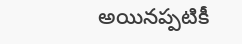అయినప్పటికీ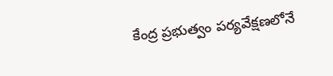కేంద్ర ప్రభుత్వం పర్యవేక్షణలోనే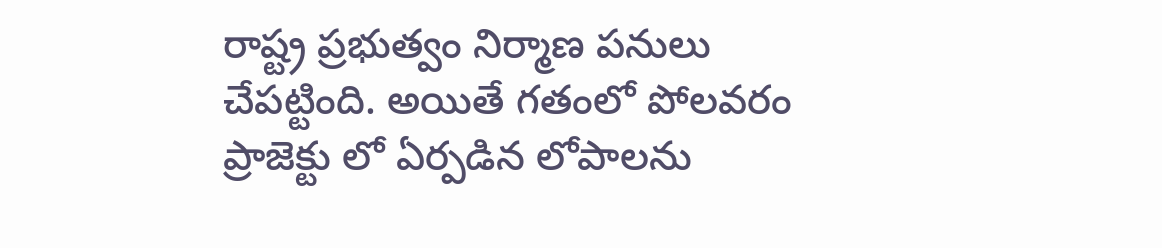రాష్ట్ర ప్రభుత్వం నిర్మాణ పనులు చేపట్టింది. అయితే గతంలో పోలవరం ప్రాజెక్టు లో ఏర్పడిన లోపాలను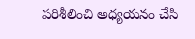పరిశీలించి అధ్యయనం చేసి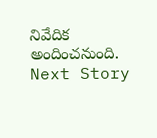నివేదిక అందించనుంది.
Next Story